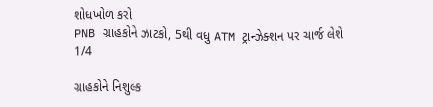શોધખોળ કરો
PNB ગ્રાહકોને ઝાટકો, 5થી વધુ ATM ટ્રાન્ઝેક્શન પર ચાર્જ લેશે
1/4

ગ્રાહકોને નિશુલ્ક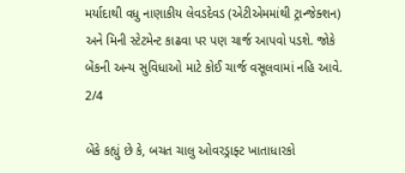મર્યાદાથી વધુ નાણાકીય લેવડદેવડ (એટીએમમાંથી ટ્રાન્જેક્શન) અને મિની સ્ટેટમેન્ટ કાઢવા પર પણ ચાર્જ આપવો પડશે. જોકે બેંકની અન્ય સુવિધાઓ માટે કોઈ ચાર્જ વસૂલવામાં નહિ આવે.
2/4

બેંકે કહ્યું છે કે, બચત ચાલુ ઓવરડ્રાફ્ટ ખાતાધારકો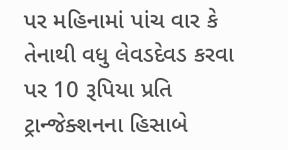પર મહિનામાં પાંચ વાર કે તેનાથી વધુ લેવડદેવડ કરવા પર 10 રૂપિયા પ્રતિ ટ્રાન્જેક્શનના હિસાબે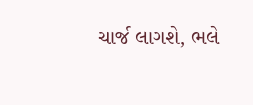ચાર્જ લાગશે, ભલે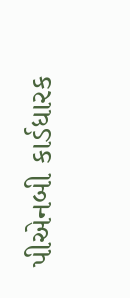પીએનબી કાર્ડધારક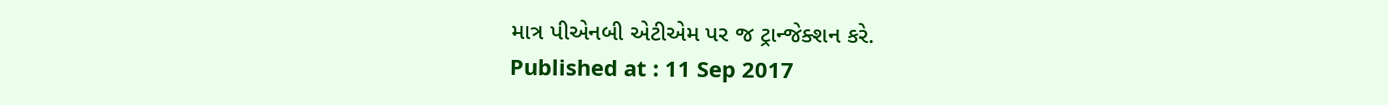માત્ર પીએનબી એટીએમ પર જ ટ્રાન્જેક્શન કરે.
Published at : 11 Sep 2017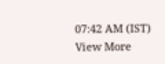07:42 AM (IST)
View More